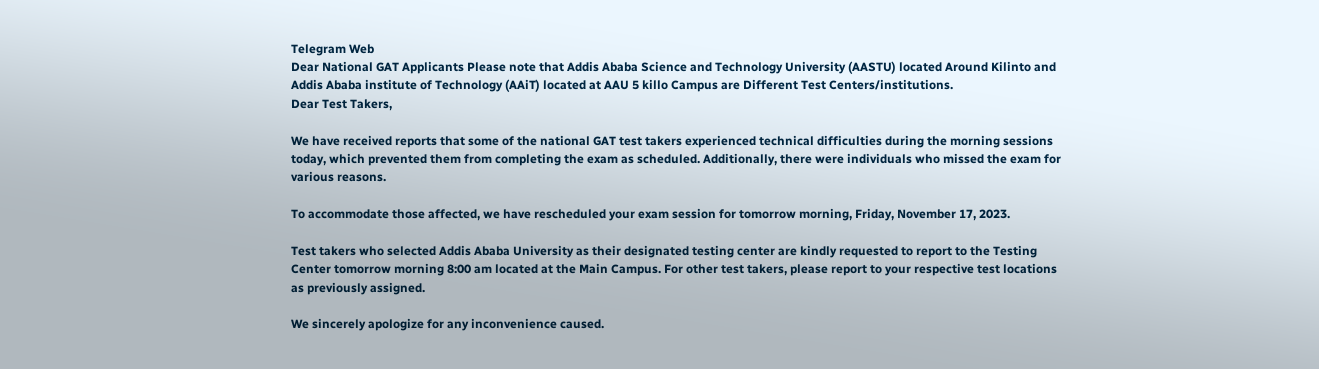Telegram Web
Dear National GAT Applicants Please note that Addis Ababa Science and Technology University (AASTU) located Around Kilinto and Addis Ababa institute of Technology (AAiT) located at AAU 5 killo Campus are Different Test Centers/institutions.
Dear Test Takers,

We have received reports that some of the national GAT test takers experienced technical difficulties during the morning sessions today, which prevented them from completing the exam as scheduled. Additionally, there were individuals who missed the exam for various reasons.

To accommodate those affected, we have rescheduled your exam session for tomorrow morning, Friday, November 17, 2023.

Test takers who selected Addis Ababa University as their designated testing center are kindly requested to report to the Testing Center tomorrow morning 8:00 am located at the Main Campus. For other test takers, please report to your respective test locations as previously assigned.

We sincerely apologize for any inconvenience caused.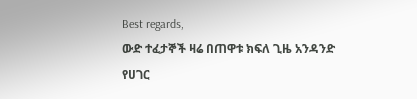Best regards,
ውድ ተፈታኞች ዛሬ በጠዋቱ ክፍለ ጊዜ አንዳንድ የሀገር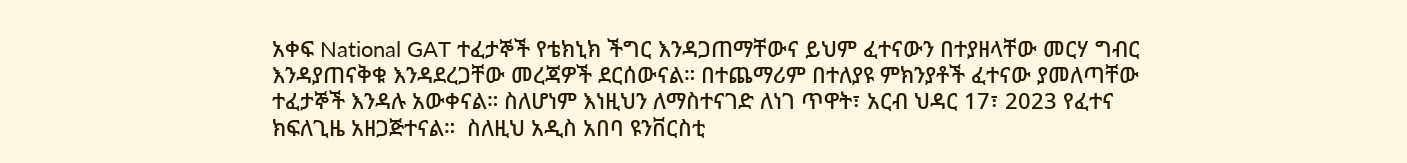አቀፍ National GAT ተፈታኞች የቴክኒክ ችግር እንዳጋጠማቸውና ይህም ፈተናውን በተያዘላቸው መርሃ ግብር እንዳያጠናቅቁ እንዳደረጋቸው መረጃዎች ደርሰውናል። በተጨማሪም በተለያዩ ምክንያቶች ፈተናው ያመለጣቸው ተፈታኞች እንዳሉ አውቀናል። ስለሆነም እነዚህን ለማስተናገድ ለነገ ጥዋት፣ አርብ ህዳር 17፣ 2023 የፈተና ክፍለጊዜ አዘጋጅተናል።  ስለዚህ አዲስ አበባ ዩንቨርስቲ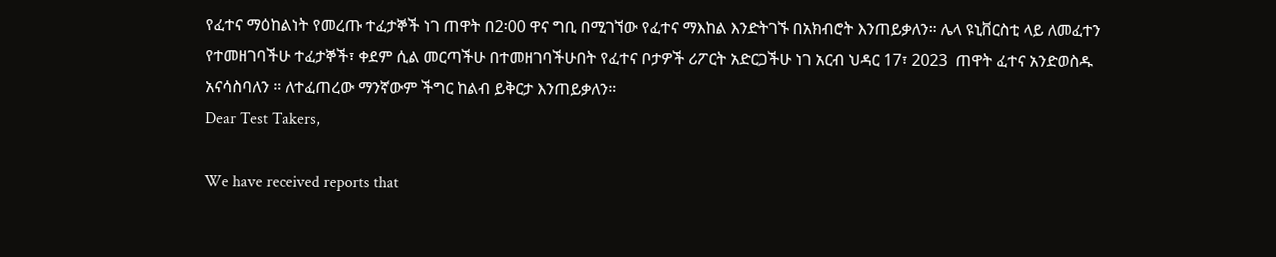የፈተና ማዕከልነት የመረጡ ተፈታኞች ነገ ጠዋት በ2፡00 ዋና ግቢ በሚገኘው የፈተና ማእከል እንድትገኙ በአክብሮት እንጠይቃለን። ሌላ ዩኒቨርስቲ ላይ ለመፈተን የተመዘገባችሁ ተፈታኞች፣ ቀደም ሲል መርጣችሁ በተመዘገባችሁበት የፈተና ቦታዎች ሪፖርት አድርጋችሁ ነገ አርብ ህዳር 17፣ 2023  ጠዋት ፈተና አንድወስዱ አናሳስባለን ። ለተፈጠረው ማንኛውም ችግር ከልብ ይቅርታ እንጠይቃለን።
Dear Test Takers,

We have received reports that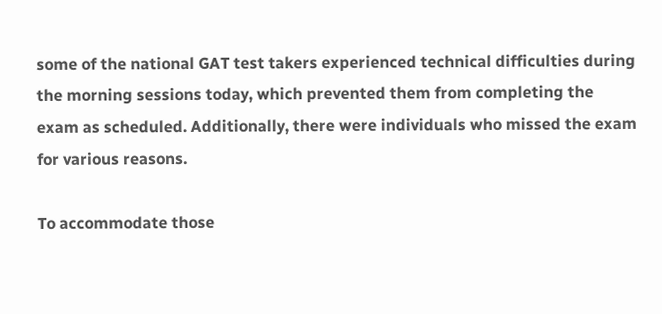some of the national GAT test takers experienced technical difficulties during the morning sessions today, which prevented them from completing the exam as scheduled. Additionally, there were individuals who missed the exam for various reasons.

To accommodate those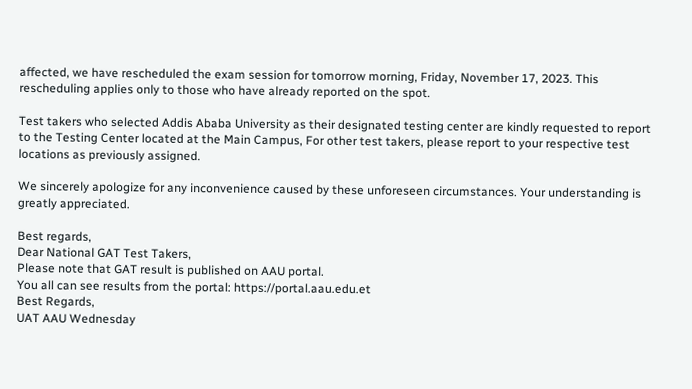affected, we have rescheduled the exam session for tomorrow morning, Friday, November 17, 2023. This rescheduling applies only to those who have already reported on the spot.

Test takers who selected Addis Ababa University as their designated testing center are kindly requested to report to the Testing Center located at the Main Campus, For other test takers, please report to your respective test locations as previously assigned.

We sincerely apologize for any inconvenience caused by these unforeseen circumstances. Your understanding is greatly appreciated.

Best regards,
Dear National GAT Test Takers,
Please note that GAT result is published on AAU portal.
You all can see results from the portal: https://portal.aau.edu.et
Best Regards,
UAT AAU Wednesday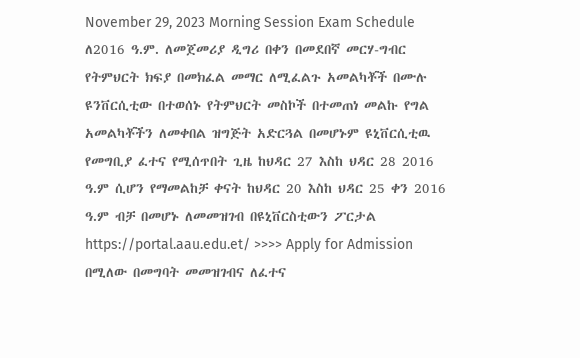November 29, 2023 Morning Session Exam Schedule
ለ2016 ዓ.ም. ለመጀመሪያ ዲግሪ በቀን በመደበኛ መርሃ-ግብር የትምህርት ክፍያ በመክፈል መማር ለሚፈልጉ አመልካቾች በሙሉ ዩንቨርሲቲው በተወሰኑ የትምህርት መስኮች በተመጠነ መልኩ የግል አመልካቾችን ለመቀበል ዝግጅት አድርጓል በመሆኑም ዩኒቨርሲቲዉ የመግቢያ ፈተና የሚሰጥበት ጊዜ ከህዳር 27 እስከ ህዳር 28 2016 ዓ.ም ሲሆን የማመልከቻ ቀናት ከህዳር 20 እስከ ህዳር 25 ቀን 2016 ዓ.ም ብቻ በመሆኑ ለመመዝገብ በዩኒቨርስቲውን ፖርታል https://portal.aau.edu.et/ >>>> Apply for Admission በሚለው በመግባት መመዝገብና ለፈተና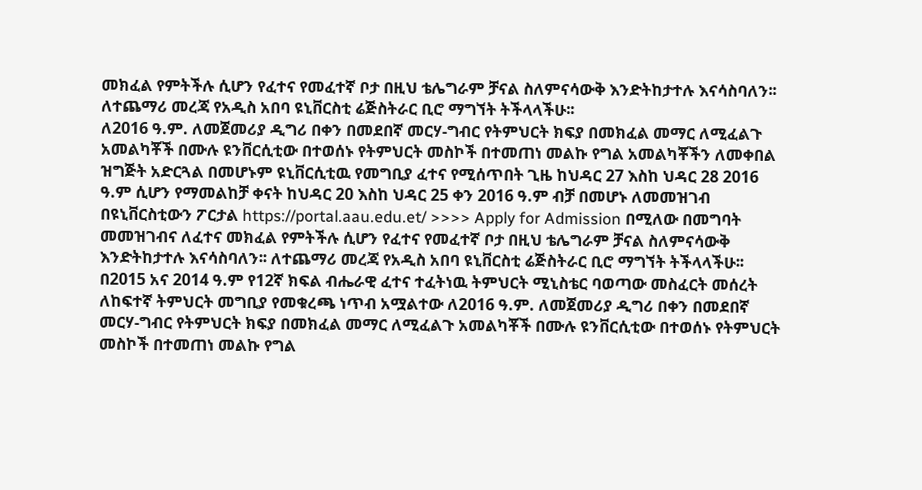መክፈል የምትችሉ ሲሆን የፈተና የመፈተኛ ቦታ በዚህ ቴሌግራም ቻናል ስለምናሳውቅ እንድትከታተሉ እናሳስባለን፡፡ ለተጨማሪ መረጃ የአዲስ አበባ ዩኒቨርስቲ ሬጅስትራር ቢሮ ማግኘት ትችላላችሁ፡፡
ለ2016 ዓ.ም. ለመጀመሪያ ዲግሪ በቀን በመደበኛ መርሃ-ግብር የትምህርት ክፍያ በመክፈል መማር ለሚፈልጉ አመልካቾች በሙሉ ዩንቨርሲቲው በተወሰኑ የትምህርት መስኮች በተመጠነ መልኩ የግል አመልካቾችን ለመቀበል ዝግጅት አድርጓል በመሆኑም ዩኒቨርሲቲዉ የመግቢያ ፈተና የሚሰጥበት ጊዜ ከህዳር 27 እስከ ህዳር 28 2016 ዓ.ም ሲሆን የማመልከቻ ቀናት ከህዳር 20 እስከ ህዳር 25 ቀን 2016 ዓ.ም ብቻ በመሆኑ ለመመዝገብ በዩኒቨርስቲውን ፖርታል https://portal.aau.edu.et/ >>>> Apply for Admission በሚለው በመግባት መመዝገብና ለፈተና መክፈል የምትችሉ ሲሆን የፈተና የመፈተኛ ቦታ በዚህ ቴሌግራም ቻናል ስለምናሳውቅ እንድትከታተሉ እናሳስባለን፡፡ ለተጨማሪ መረጃ የአዲስ አበባ ዩኒቨርስቲ ሬጅስትራር ቢሮ ማግኘት ትችላላችሁ፡፡
በ2015 አና 2014 ዓ.ም የ12ኛ ክፍል ብሔራዊ ፈተና ተፈትነዉ ትምህርት ሚኒስቴር ባወጣው መስፈርት መሰረት ለከፍተኛ ትምህርት መግቢያ የመቁረጫ ነጥብ አሟልተው ለ2016 ዓ.ም. ለመጀመሪያ ዲግሪ በቀን በመደበኛ መርሃ-ግብር የትምህርት ክፍያ በመክፈል መማር ለሚፈልጉ አመልካቾች በሙሉ ዩንቨርሲቲው በተወሰኑ የትምህርት መስኮች በተመጠነ መልኩ የግል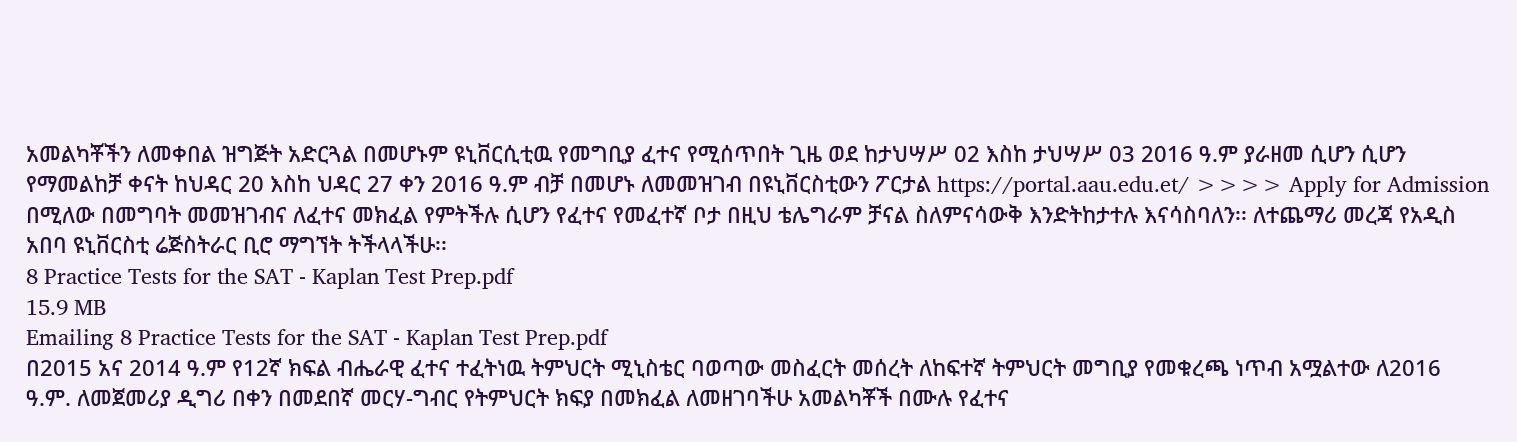አመልካቾችን ለመቀበል ዝግጅት አድርጓል በመሆኑም ዩኒቨርሲቲዉ የመግቢያ ፈተና የሚሰጥበት ጊዜ ወደ ከታህሣሥ 02 እስከ ታህሣሥ 03 2016 ዓ.ም ያራዘመ ሲሆን ሲሆን የማመልከቻ ቀናት ከህዳር 20 እስከ ህዳር 27 ቀን 2016 ዓ.ም ብቻ በመሆኑ ለመመዝገብ በዩኒቨርስቲውን ፖርታል https://portal.aau.edu.et/ >>>> Apply for Admission በሚለው በመግባት መመዝገብና ለፈተና መክፈል የምትችሉ ሲሆን የፈተና የመፈተኛ ቦታ በዚህ ቴሌግራም ቻናል ስለምናሳውቅ እንድትከታተሉ እናሳስባለን፡፡ ለተጨማሪ መረጃ የአዲስ አበባ ዩኒቨርስቲ ሬጅስትራር ቢሮ ማግኘት ትችላላችሁ፡፡
8 Practice Tests for the SAT - Kaplan Test Prep.pdf
15.9 MB
Emailing 8 Practice Tests for the SAT - Kaplan Test Prep.pdf
በ2015 አና 2014 ዓ.ም የ12ኛ ክፍል ብሔራዊ ፈተና ተፈትነዉ ትምህርት ሚኒስቴር ባወጣው መስፈርት መሰረት ለከፍተኛ ትምህርት መግቢያ የመቁረጫ ነጥብ አሟልተው ለ2016 ዓ.ም. ለመጀመሪያ ዲግሪ በቀን በመደበኛ መርሃ-ግብር የትምህርት ክፍያ በመክፈል ለመዘገባችሁ አመልካቾች በሙሉ የፈተና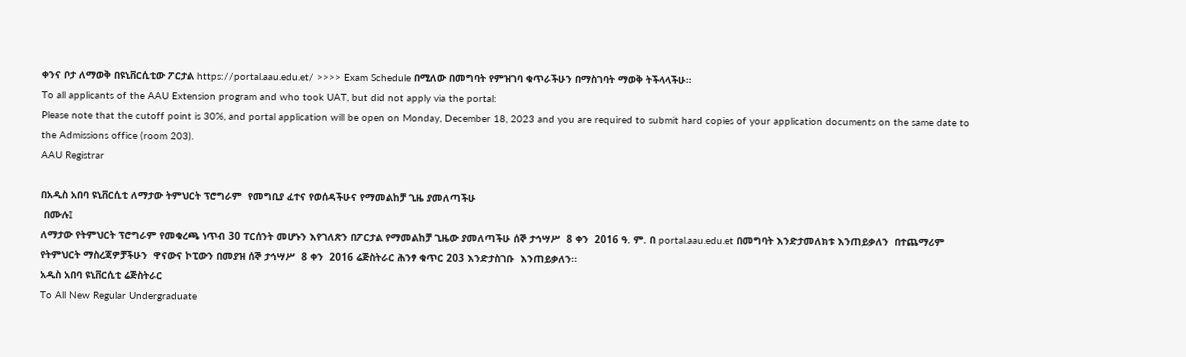ቀንና ቦታ ለማወቅ በዩኒቨርሲቲው ፖርታል https://portal.aau.edu.et/ >>>> Exam Schedule በሚለው በመግባት የምዝገባ ቁጥራችሁን በማስገባት ማወቅ ትችላላችሁ።
To all applicants of the AAU Extension program and who took UAT, but did not apply via the portal:
Please note that the cutoff point is 30%, and portal application will be open on Monday, December 18, 2023 and you are required to submit hard copies of your application documents on the same date to the Admissions office (room 203).
AAU Registrar

በአዲስ አበባ ዩኒቨርሲቲ ለማታው ትምህርት ፕሮግራም  የመግቢያ ፈተና የወሰዳችሁና የማመልከቻ ጊዜ ያመለጣችሁ
 በሙሉ፤
ለማታው የትምህርት ፕሮግራም የመቁረጫ ነጥብ 30 ፐርሰንት መሆኑን እየገለጽን በፖርታል የማመልከቻ ጊዜው ያመለጣችሁ ሰኞ ታኅሣሥ  8 ቀን  2016 ዓ. ም. በ portal.aau.edu.et በመግባት እንድታመለክቱ እንጠይቃለን  በተጨማሪም  የትምህርት ማስረጃዎቻችሁን  ዋናውና ኮፒውን በመያዝ ሰኞ ታኅሣሥ  8 ቀን  2016 ሬጅስትራር ሕንፃ ቁጥር 203 እንድታስገቡ  እንጠይቃለን፡፡
አዲስ አበባ ዩኒቨርሲቲ ሬጅስትራር
To All New Regular Undergraduate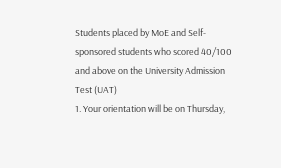Students placed by MoE and Self-sponsored students who scored 40/100 and above on the University Admission Test (UAT)
1. Your orientation will be on Thursday,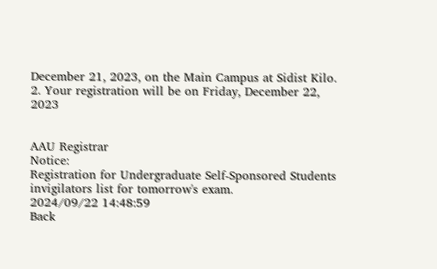December 21, 2023, on the Main Campus at Sidist Kilo.
2. Your registration will be on Friday, December 22, 2023


AAU Registrar
Notice:
Registration for Undergraduate Self-Sponsored Students
invigilators list for tomorrow's exam.
2024/09/22 14:48:59
Back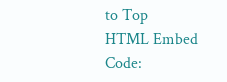to Top
HTML Embed Code: